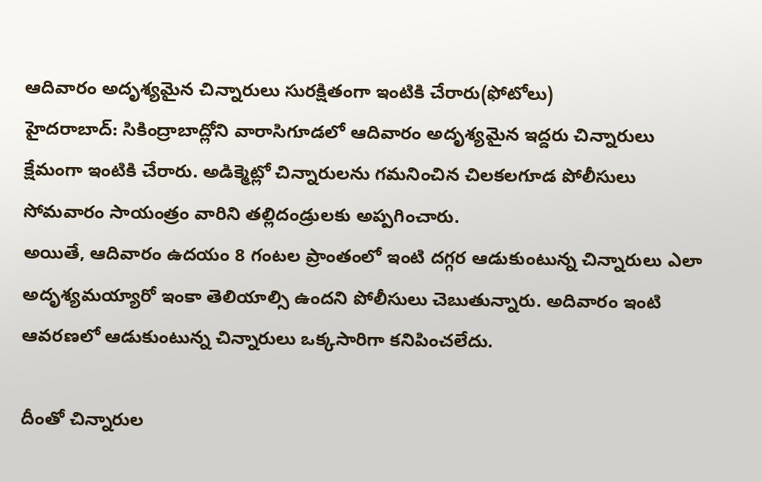ఆదివారం అదృశ్యమైన చిన్నారులు సురక్షితంగా ఇంటికి చేరారు(ఫోటోలు)
హైదరాబాద్: సికింద్రాబాద్లోని వారాసిగూడలో ఆదివారం అదృశ్యమైన ఇద్దరు చిన్నారులు క్షేమంగా ఇంటికి చేరారు. అడిక్మెట్లో చిన్నారులను గమనించిన చిలకలగూడ పోలీసులు సోమవారం సాయంత్రం వారిని తల్లిదండ్రులకు అప్పగించారు.
అయితే, ఆదివారం ఉదయం 8 గంటల ప్రాంతంలో ఇంటి దగ్గర ఆడుకుంటున్న చిన్నారులు ఎలా అదృశ్యమయ్యారో ఇంకా తెలియాల్సి ఉందని పోలీసులు చెబుతున్నారు. అదివారం ఇంటి ఆవరణలో ఆడుకుంటున్న చిన్నారులు ఒక్కసారిగా కనిపించలేదు.

దీంతో చిన్నారుల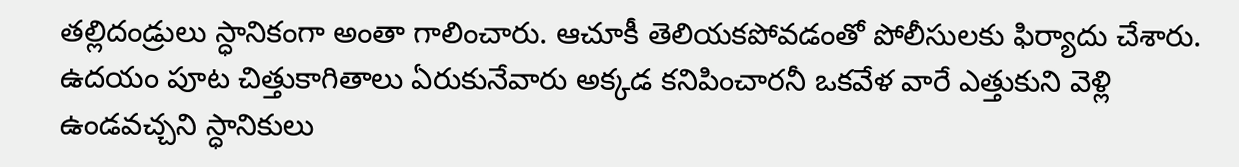తల్లిదండ్రులు స్ధానికంగా అంతా గాలించారు. ఆచూకీ తెలియకపోవడంతో పోలీసులకు ఫిర్యాదు చేశారు. ఉదయం పూట చిత్తుకాగితాలు ఏరుకునేవారు అక్కడ కనిపించారనీ ఒకవేళ వారే ఎత్తుకుని వెళ్లి ఉండవచ్చని స్ధానికులు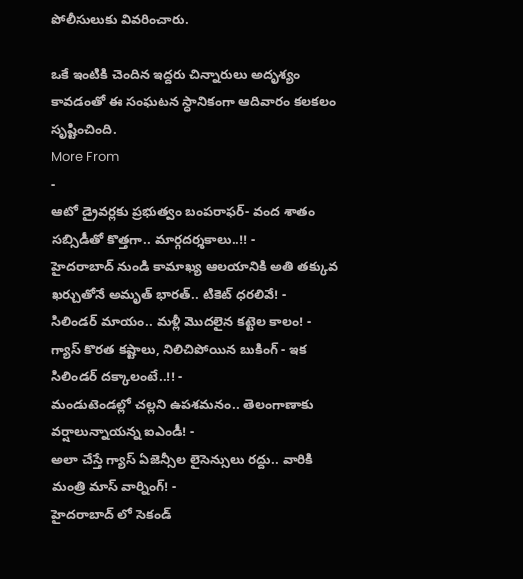పోలీసులుకు వివరించారు.

ఒకే ఇంటికి చెందిన ఇద్దరు చిన్నారులు అదృశ్యం కావడంతో ఈ సంఘటన స్ధానికంగా ఆదివారం కలకలం సృష్టించింది.
More From
-
ఆటో డ్రైవర్లకు ప్రభుత్వం బంపరాఫర్- వంద శాతం సబ్సిడీతో కొత్తగా.. మార్గదర్శకాలు..!! -
హైదరాబాద్ నుండి కామాఖ్య ఆలయానికి అతి తక్కువ ఖర్చుతోనే అమృత్ భారత్.. టికెట్ ధరలివే! -
సిలిండర్ మాయం.. మళ్లీ మొదలైన కట్టెల కాలం! -
గ్యాస్ కొరత కష్టాలు, నిలిచిపోయిన బుకింగ్ - ఇక సిలిండర్ దక్కాలంటే..!! -
మండుటెండల్లో చల్లని ఉపశమనం.. తెలంగాణాకు వర్షాలున్నాయన్న ఐఎండీ! -
అలా చేస్తే గ్యాస్ ఏజెన్సీల లైసెన్సులు రద్దు.. వారికి మంత్రి మాస్ వార్నింగ్! -
హైదరాబాద్ లో సెకండ్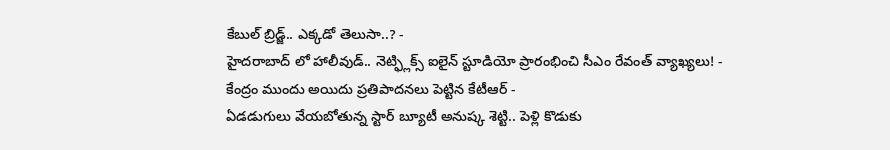కేబుల్ బ్రిడ్జ్.. ఎక్కడో తెలుసా..? -
హైదరాబాద్ లో హాలీవుడ్.. నెట్ఫ్లిక్స్ ఐలైన్ స్టూడియో ప్రారంభించి సీఎం రేవంత్ వ్యాఖ్యలు! -
కేంద్రం ముందు అయిదు ప్రతిపాదనలు పెట్టిన కేటీఆర్ -
ఏడడుగులు వేయబోతున్న స్టార్ బ్యూటీ అనుష్క శెట్టి.. పెళ్లి కొడుకు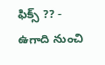ఫిక్స్ ?? -
ఉగాది నుంచి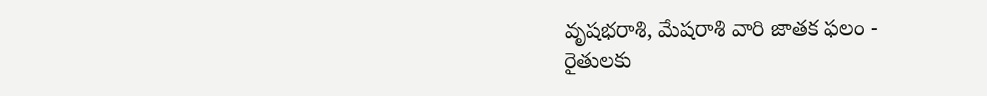వృషభరాశి, మేషరాశి వారి జాతక ఫలం -
రైతులకు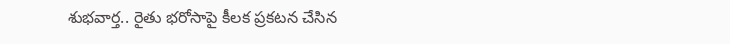శుభవార్త.. రైతు భరోసాపై కీలక ప్రకటన చేసిన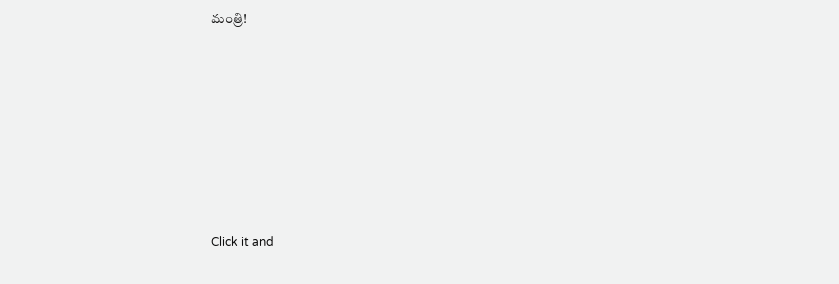మంత్రి!












Click it and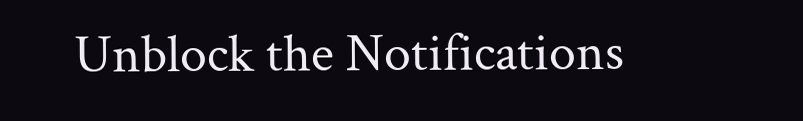Unblock the Notifications